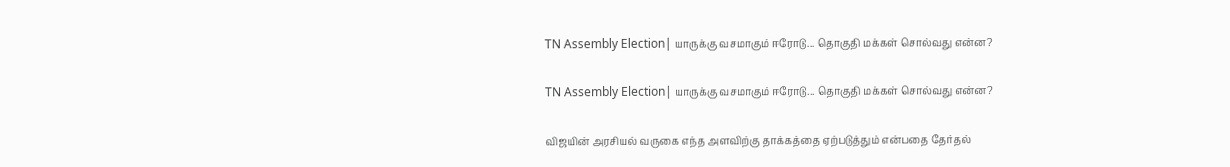TN Assembly Election| யாருக்கு வசமாகும் ஈரோடு... தொகுதி மக்கள் சொல்வது என்ன?

TN Assembly Election| யாருக்கு வசமாகும் ஈரோடு... தொகுதி மக்கள் சொல்வது என்ன?

விஜயின் அரசியல் வருகை எந்த அளவிற்கு தாக்கத்தை ஏற்படுத்தும் என்பதை தேர்தல்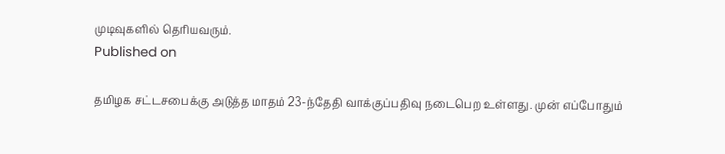முடிவுகளில் தெரியவரும்.
Published on

தமிழக சட்டசபைக்கு அடுத்த மாதம் 23-ந்தேதி வாக்குப்பதிவு நடைபெற உள்ளது. முன் எப்போதும்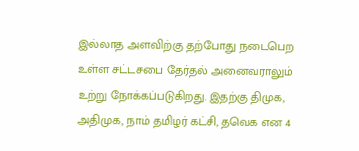இல்லாத அளவிற்கு தற்போது நடைபெற உள்ள சட்டசபை தேர்தல் அனைவராலும் உற்று நோக்கப்படுகிறது. இதற்கு திமுக, அதிமுக, நாம் தமிழர் கட்சி, தவெக என 4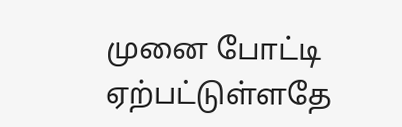முனை போட்டி ஏற்பட்டுள்ளதே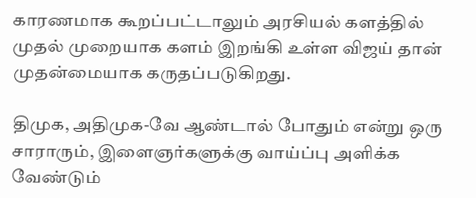காரணமாக கூறப்பட்டாலும் அரசியல் களத்தில் முதல் முறையாக களம் இறங்கி உள்ள விஜய் தான் முதன்மையாக கருதப்படுகிறது.

திமுக, அதிமுக-வே ஆண்டால் போதும் என்று ஒரு சாராரும், இளைஞர்களுக்கு வாய்ப்பு அளிக்க வேண்டும்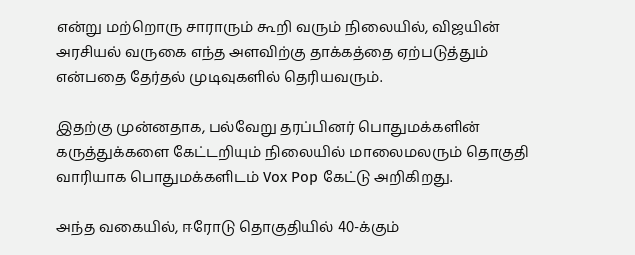என்று மற்றொரு சாராரும் கூறி வரும் நிலையில், விஜயின் அரசியல் வருகை எந்த அளவிற்கு தாக்கத்தை ஏற்படுத்தும் என்பதை தேர்தல் முடிவுகளில் தெரியவரும்.

இதற்கு முன்னதாக, பல்வேறு தரப்பினர் பொதுமக்களின் கருத்துக்களை கேட்டறியும் நிலையில் மாலைமலரும் தொகுதி வாரியாக பொதுமக்களிடம் Vox Pop கேட்டு அறிகிறது.

அந்த வகையில், ஈரோடு தொகுதியில் 40-க்கும்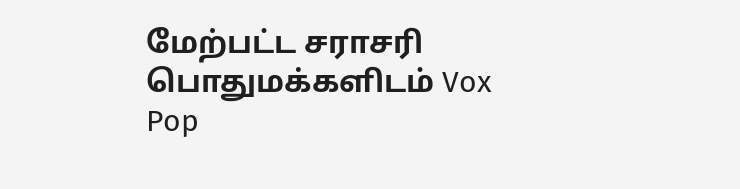மேற்பட்ட சராசரி பொதுமக்களிடம் Vox Pop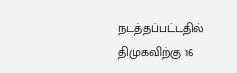நடத்தப்பட்டதில் திமுகவிற்கு 16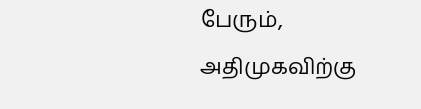பேரும், அதிமுகவிற்கு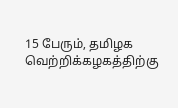15 பேரும், தமிழக வெற்றிக்கழகத்திற்கு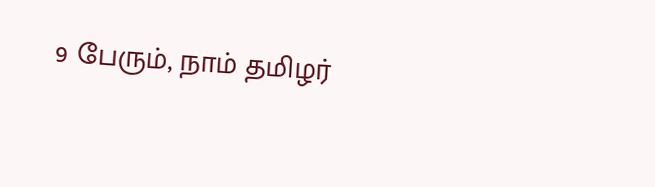9 பேரும், நாம் தமிழர்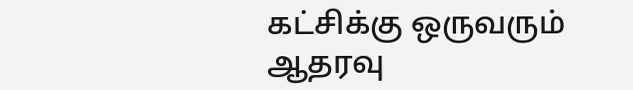கட்சிக்கு ஒருவரும் ஆதரவு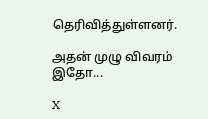தெரிவித்துள்ளனர்.

அதன் முழு விவரம் இதோ...

X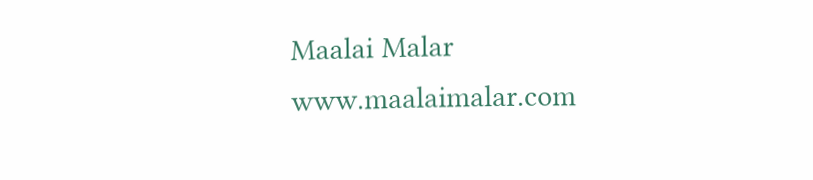Maalai Malar
www.maalaimalar.com